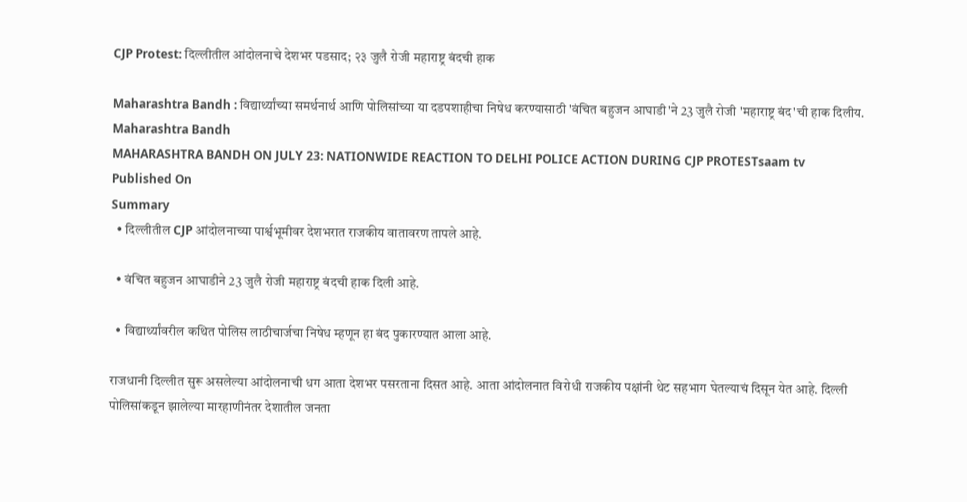CJP Protest: दिल्लीतील आंदोलनाचे देशभर पडसाद; २३ जुलै रोजी महाराष्ट्र बंदची हाक

Maharashtra Bandh : विद्यार्थ्यांच्या समर्थनार्थ आणि पोलिसांच्या या दडपशाहीचा निषेध करण्यासाठी 'वंचित बहुजन आघाडी'ने 23 जुलै रोजी 'महाराष्ट्र बंद'ची हाक दिलीय.
Maharashtra Bandh
MAHARASHTRA BANDH ON JULY 23: NATIONWIDE REACTION TO DELHI POLICE ACTION DURING CJP PROTESTsaam tv
Published On
Summary
  • दिल्लीतील CJP आंदोलनाच्या पार्श्वभूमीवर देशभरात राजकीय वातावरण तापले आहे.

  • वंचित बहुजन आघाडीने 23 जुलै रोजी महाराष्ट्र बंदची हाक दिली आहे.

  • विद्यार्थ्यांवरील कथित पोलिस लाठीचार्जचा निषेध म्हणून हा बंद पुकारण्यात आला आहे.

राजधानी दिल्लीत सुरू असलेल्या आंदोलनाची धग आता देशभर पसरताना दिसत आहे. आता आंदोलनात विरोधी राजकीय पक्षांनी थेट सहभाग घेतल्याचं दिसून येत आहे. दिल्ली पोलिसांकडून झालेल्या मारहाणीनंतर देशातील जनता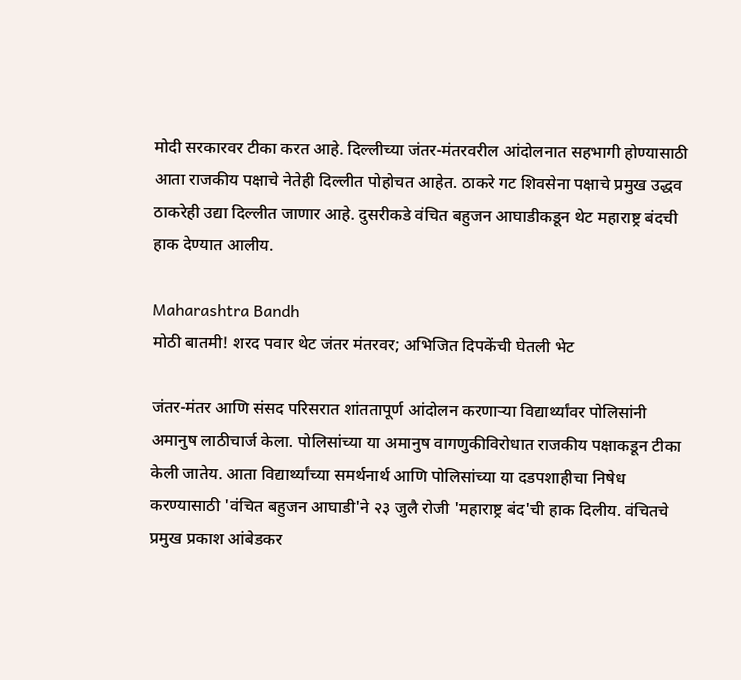मोदी सरकारवर टीका करत आहे. दिल्लीच्या जंतर-मंतरवरील आंदोलनात सहभागी होण्यासाठी आता राजकीय पक्षाचे नेतेही दिल्लीत पोहोचत आहेत. ठाकरे गट शिवसेना पक्षाचे प्रमुख उद्धव ठाकरेही उद्या दिल्लीत जाणार आहे. दुसरीकडे वंचित बहुजन आघाडीकडून थेट महाराष्ट्र बंदची हाक देण्यात आलीय.

Maharashtra Bandh
मोठी बातमी! शरद पवार थेट जंतर मंतरवर; अभिजित दिपकेंची घेतली भेट

जंतर-मंतर आणि संसद परिसरात शांततापूर्ण आंदोलन करणाऱ्या विद्यार्थ्यांवर पोलिसांनी अमानुष लाठीचार्ज केला. पोलिसांच्या या अमानुष वागणुकीविरोधात राजकीय पक्षाकडून टीका केली जातेय. आता विद्यार्थ्यांच्या समर्थनार्थ आणि पोलिसांच्या या दडपशाहीचा निषेध करण्यासाठी 'वंचित बहुजन आघाडी'ने २३ जुलै रोजी 'महाराष्ट्र बंद'ची हाक दिलीय. वंचितचे प्रमुख प्रकाश आंबेडकर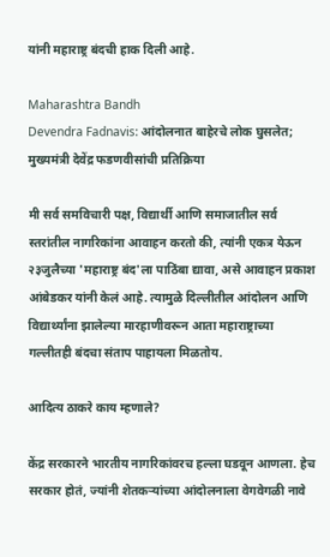यांनी महाराष्ट्र बंदची हाक दिली आहे.

Maharashtra Bandh
Devendra Fadnavis: आंदोलनात बाहेरचे लोक घुसलेत; मुख्यमंत्री देवेंद्र फडणवीसांची प्रतिक्रिया

मी सर्व समविचारी पक्ष, विद्यार्थी आणि समाजातील सर्व स्तरांतील नागरिकांना आवाहन करतो की, त्यांनी एकत्र येऊन २३जुलैच्या 'महाराष्ट्र बंद'ला पाठिंबा द्यावा, असे आवाहन प्रकाश आंबेडकर यांनी केलं आहे. त्यामुळे दिल्लीतील आंदोलन आणि विद्यार्थ्यांना झालेल्या मारहाणीवरून आता महाराष्ट्राच्या गल्लीतही बंदचा संताप पाहायला मिळतोय.

आदित्य ठाकरे काय म्हणाले?

केंद्र सरकारने भारतीय नागरिकांवरच हल्ला घडवून आणला. हेच सरकार होतं, ज्यांनी शेतकऱ्यांच्या आंदोलनाला वेगवेगळी नावे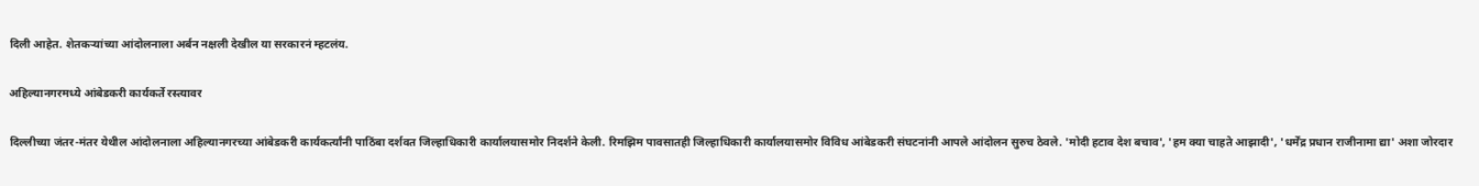दिली आहेत. शेतकऱ्यांच्या आंदोलनाला अर्बन नक्षली देखील या सरकारनं म्हटलंय.

अहिल्यानगरमध्ये आंबेडकरी कार्यकर्ते रस्त्यावर

दिल्लीच्या जंतर-मंतर येथील आंदोलनाला अहिल्यानगरच्या आंबेडकरी कार्यकर्त्यांनी पाठिंबा दर्शवत जिल्हाधिकारी कार्यालयासमोर निदर्शने केली. रिमझिम पावसातही जिल्हाधिकारी कार्यालयासमोर विविध आंबेडकरी संघटनांनी आपले आंदोलन सुरुच ठेवले. 'मोदी हटाव देश बचाव', 'हम क्या चाहते आझादी', 'धर्मेंद्र प्रधान राजीनामा द्या' अशा जोरदार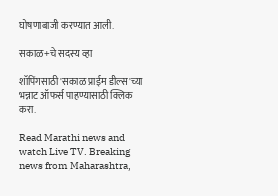घोषणाबाजी करण्यात आली.

सकाळ+चे सदस्य व्हा

शॉपिंगसाठी 'सकाळ प्राईम डील्स'च्या भन्नाट ऑफर्स पाहण्यासाठी क्लिक करा.

Read Marathi news and watch Live TV. Breaking news from Maharashtra,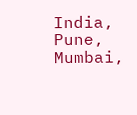India, Pune, Mumbai,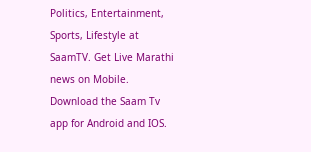Politics, Entertainment, Sports, Lifestyle at SaamTV. Get Live Marathi news on Mobile. Download the Saam Tv app for Android and IOS.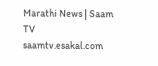Marathi News | Saam TV
saamtv.esakal.com